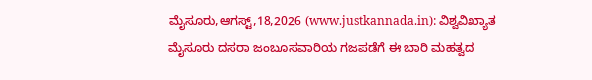ಮೈಸೂರು,ಆಗಸ್ಟ್,18,2026 (www.justkannada.in): ವಿಶ್ವವಿಖ್ಯಾತ ಮೈಸೂರು ದಸರಾ ಜಂಬೂಸವಾರಿಯ ಗಜಪಡೆಗೆ ಈ ಬಾರಿ ಮಹತ್ವದ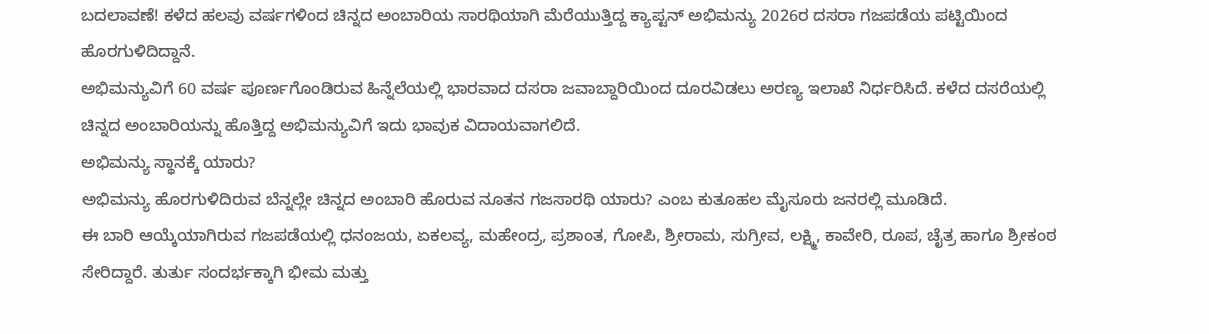ಬದಲಾವಣೆ! ಕಳೆದ ಹಲವು ವರ್ಷಗಳಿಂದ ಚಿನ್ನದ ಅಂಬಾರಿಯ ಸಾರಥಿಯಾಗಿ ಮೆರೆಯುತ್ತಿದ್ದ ಕ್ಯಾಪ್ಟನ್ ಅಭಿಮನ್ಯು 2026ರ ದಸರಾ ಗಜಪಡೆಯ ಪಟ್ಟಿಯಿಂದ ಹೊರಗುಳಿದಿದ್ದಾನೆ.
ಅಭಿಮನ್ಯುವಿಗೆ 60 ವರ್ಷ ಪೂರ್ಣಗೊಂಡಿರುವ ಹಿನ್ನೆಲೆಯಲ್ಲಿ ಭಾರವಾದ ದಸರಾ ಜವಾಬ್ದಾರಿಯಿಂದ ದೂರವಿಡಲು ಅರಣ್ಯ ಇಲಾಖೆ ನಿರ್ಧರಿಸಿದೆ. ಕಳೆದ ದಸರೆಯಲ್ಲಿ ಚಿನ್ನದ ಅಂಬಾರಿಯನ್ನು ಹೊತ್ತಿದ್ದ ಅಭಿಮನ್ಯುವಿಗೆ ಇದು ಭಾವುಕ ವಿದಾಯವಾಗಲಿದೆ.
ಅಭಿಮನ್ಯು ಸ್ಥಾನಕ್ಕೆ ಯಾರು?
ಅಭಿಮನ್ಯು ಹೊರಗುಳಿದಿರುವ ಬೆನ್ನಲ್ಲೇ ಚಿನ್ನದ ಅಂಬಾರಿ ಹೊರುವ ನೂತನ ಗಜಸಾರಥಿ ಯಾರು? ಎಂಬ ಕುತೂಹಲ ಮೈಸೂರು ಜನರಲ್ಲಿ ಮೂಡಿದೆ.
ಈ ಬಾರಿ ಆಯ್ಕೆಯಾಗಿರುವ ಗಜಪಡೆಯಲ್ಲಿ ಧನಂಜಯ, ಏಕಲವ್ಯ, ಮಹೇಂದ್ರ, ಪ್ರಶಾಂತ, ಗೋಪಿ, ಶ್ರೀರಾಮ, ಸುಗ್ರೀವ, ಲಕ್ಷ್ಮಿ, ಕಾವೇರಿ, ರೂಪ, ಚೈತ್ರ ಹಾಗೂ ಶ್ರೀಕಂಠ ಸೇರಿದ್ದಾರೆ. ತುರ್ತು ಸಂದರ್ಭಕ್ಕಾಗಿ ಭೀಮ ಮತ್ತು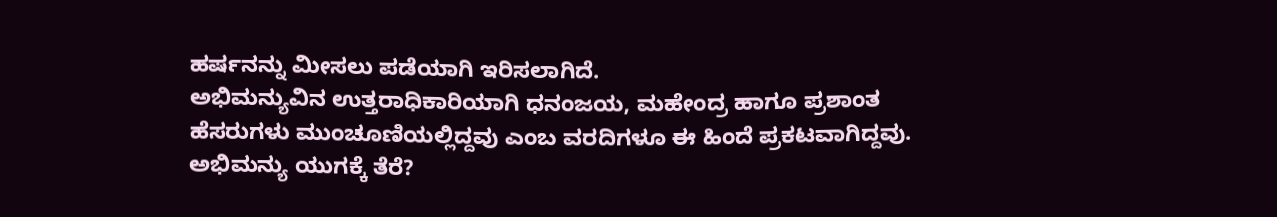ಹರ್ಷನನ್ನು ಮೀಸಲು ಪಡೆಯಾಗಿ ಇರಿಸಲಾಗಿದೆ.
ಅಭಿಮನ್ಯುವಿನ ಉತ್ತರಾಧಿಕಾರಿಯಾಗಿ ಧನಂಜಯ, ಮಹೇಂದ್ರ ಹಾಗೂ ಪ್ರಶಾಂತ ಹೆಸರುಗಳು ಮುಂಚೂಣಿಯಲ್ಲಿದ್ದವು ಎಂಬ ವರದಿಗಳೂ ಈ ಹಿಂದೆ ಪ್ರಕಟವಾಗಿದ್ದವು.
ಅಭಿಮನ್ಯು ಯುಗಕ್ಕೆ ತೆರೆ?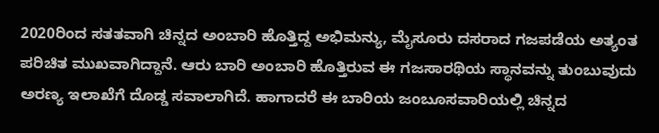2020ರಿಂದ ಸತತವಾಗಿ ಚಿನ್ನದ ಅಂಬಾರಿ ಹೊತ್ತಿದ್ದ ಅಭಿಮನ್ಯು, ಮೈಸೂರು ದಸರಾದ ಗಜಪಡೆಯ ಅತ್ಯಂತ ಪರಿಚಿತ ಮುಖವಾಗಿದ್ದಾನೆ. ಆರು ಬಾರಿ ಅಂಬಾರಿ ಹೊತ್ತಿರುವ ಈ ಗಜಸಾರಥಿಯ ಸ್ಥಾನವನ್ನು ತುಂಬುವುದು ಅರಣ್ಯ ಇಲಾಖೆಗೆ ದೊಡ್ಡ ಸವಾಲಾಗಿದೆ. ಹಾಗಾದರೆ ಈ ಬಾರಿಯ ಜಂಬೂಸವಾರಿಯಲ್ಲಿ ಚಿನ್ನದ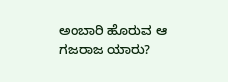ಅಂಬಾರಿ ಹೊರುವ ಆ ಗಜರಾಜ ಯಾರು?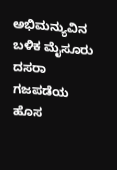ಅಭಿಮನ್ಯುವಿನ ಬಳಿಕ ಮೈಸೂರು ದಸರಾ ಗಜಪಡೆಯ ಹೊಸ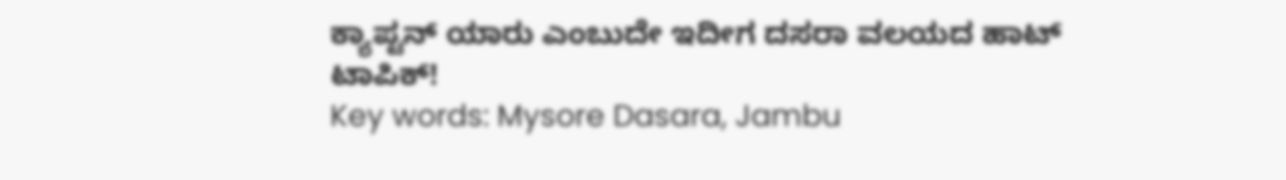ಕ್ಯಾಪ್ಟನ್ ಯಾರು ಎಂಬುದೇ ಇದೀಗ ದಸರಾ ವಲಯದ ಹಾಟ್ ಟಾಪಿಕ್!
Key words: Mysore Dasara, Jambu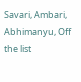Savari, Ambari, Abhimanyu, Off the list